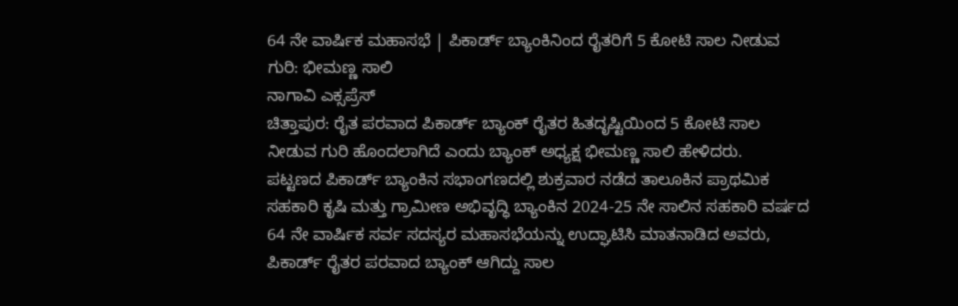64 ನೇ ವಾರ್ಷಿಕ ಮಹಾಸಭೆ | ಪಿಕಾರ್ಡ್ ಬ್ಯಾಂಕಿನಿಂದ ರೈತರಿಗೆ 5 ಕೋಟಿ ಸಾಲ ನೀಡುವ ಗುರಿ: ಭೀಮಣ್ಣ ಸಾಲಿ
ನಾಗಾವಿ ಎಕ್ಸಪ್ರೆಸ್
ಚಿತ್ತಾಪುರ: ರೈತ ಪರವಾದ ಪಿಕಾರ್ಡ್ ಬ್ಯಾಂಕ್ ರೈತರ ಹಿತದೃಷ್ಟಿಯಿಂದ 5 ಕೋಟಿ ಸಾಲ ನೀಡುವ ಗುರಿ ಹೊಂದಲಾಗಿದೆ ಎಂದು ಬ್ಯಾಂಕ್ ಅಧ್ಯಕ್ಷ ಭೀಮಣ್ಣ ಸಾಲಿ ಹೇಳಿದರು.
ಪಟ್ಟಣದ ಪಿಕಾರ್ಡ್ ಬ್ಯಾಂಕಿನ ಸಭಾಂಗಣದಲ್ಲಿ ಶುಕ್ರವಾರ ನಡೆದ ತಾಲೂಕಿನ ಪ್ರಾಥಮಿಕ ಸಹಕಾರಿ ಕೃಷಿ ಮತ್ತು ಗ್ರಾಮೀಣ ಅಭಿವೃದ್ಧಿ ಬ್ಯಾಂಕಿನ 2024-25 ನೇ ಸಾಲಿನ ಸಹಕಾರಿ ವರ್ಷದ 64 ನೇ ವಾರ್ಷಿಕ ಸರ್ವ ಸದಸ್ಯರ ಮಹಾಸಭೆಯನ್ನು ಉದ್ಘಾಟಿಸಿ ಮಾತನಾಡಿದ ಅವರು, ಪಿಕಾರ್ಡ್ ರೈತರ ಪರವಾದ ಬ್ಯಾಂಕ್ ಆಗಿದ್ದು ಸಾಲ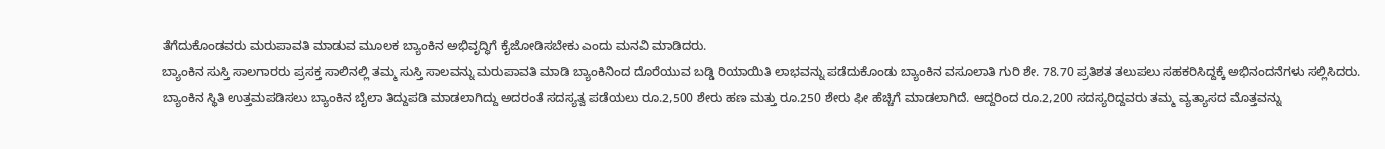ತೆಗೆದುಕೊಂಡವರು ಮರುಪಾವತಿ ಮಾಡುವ ಮೂಲಕ ಬ್ಯಾಂಕಿನ ಅಭಿವೃದ್ಧಿಗೆ ಕೈಜೋಡಿಸಬೇಕು ಎಂದು ಮನವಿ ಮಾಡಿದರು.
ಬ್ಯಾಂಕಿನ ಸುಸ್ತಿ ಸಾಲಗಾರರು ಪ್ರಸಕ್ತ ಸಾಲಿನಲ್ಲಿ ತಮ್ಮ ಸುಸ್ತಿ ಸಾಲವನ್ನು ಮರುಪಾವತಿ ಮಾಡಿ ಬ್ಯಾಂಕಿನಿಂದ ದೊರೆಯುವ ಬಡ್ಡಿ ರಿಯಾಯಿತಿ ಲಾಭವನ್ನು ಪಡೆದುಕೊಂಡು ಬ್ಯಾಂಕಿನ ವಸೂಲಾತಿ ಗುರಿ ಶೇ. 78.70 ಪ್ರತಿಶತ ತಲುಪಲು ಸಹಕರಿಸಿದ್ದಕ್ಕೆ ಅಭಿನಂದನೆಗಳು ಸಲ್ಲಿಸಿದರು.
ಬ್ಯಾಂಕಿನ ಸ್ಥಿತಿ ಉತ್ತಮಪಡಿಸಲು ಬ್ಯಾಂಕಿನ ಬೈಲಾ ತಿದ್ದುಪಡಿ ಮಾಡಲಾಗಿದ್ದು ಅದರಂತೆ ಸದಸ್ಯತ್ವ ಪಡೆಯಲು ರೂ.2,500 ಶೇರು ಹಣ ಮತ್ತು ರೂ.250 ಶೇರು ಫೀ ಹೆಚ್ಚಿಗೆ ಮಾಡಲಾಗಿದೆ. ಆದ್ದರಿಂದ ರೂ.2,200 ಸದಸ್ಯರಿದ್ದವರು ತಮ್ಮ ವ್ಯತ್ಯಾಸದ ಮೊತ್ತವನ್ನು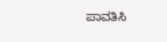ಪಾವತಿಸಿ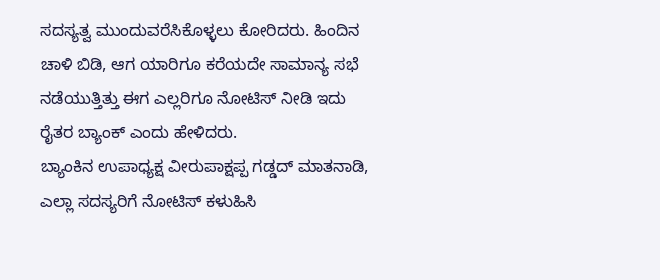ಸದಸ್ಯತ್ವ ಮುಂದುವರೆಸಿಕೊಳ್ಳಲು ಕೋರಿದರು. ಹಿಂದಿನ ಚಾಳಿ ಬಿಡಿ, ಆಗ ಯಾರಿಗೂ ಕರೆಯದೇ ಸಾಮಾನ್ಯ ಸಭೆ ನಡೆಯುತ್ತಿತ್ತು ಈಗ ಎಲ್ಲರಿಗೂ ನೋಟಿಸ್ ನೀಡಿ ಇದು ರೈತರ ಬ್ಯಾಂಕ್ ಎಂದು ಹೇಳಿದರು.
ಬ್ಯಾಂಕಿನ ಉಪಾಧ್ಯಕ್ಷ ವೀರುಪಾಕ್ಷಪ್ಪ ಗಡ್ಡದ್ ಮಾತನಾಡಿ, ಎಲ್ಲಾ ಸದಸ್ಯರಿಗೆ ನೋಟಿಸ್ ಕಳುಹಿಸಿ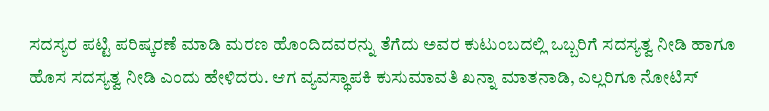ಸದಸ್ಯರ ಪಟ್ಟಿ ಪರಿಷ್ಕರಣೆ ಮಾಡಿ ಮರಣ ಹೊಂದಿದವರನ್ನು ತೆಗೆದು ಅವರ ಕುಟುಂಬದಲ್ಲಿ ಒಬ್ಬರಿಗೆ ಸದಸ್ಯತ್ವ ನೀಡಿ ಹಾಗೂ ಹೊಸ ಸದಸ್ಯತ್ವ ನೀಡಿ ಎಂದು ಹೇಳಿದರು. ಆಗ ವ್ಯವಸ್ಥಾಪಕಿ ಕುಸುಮಾವತಿ ಖನ್ನಾ ಮಾತನಾಡಿ, ಎಲ್ಲರಿಗೂ ನೋಟಿಸ್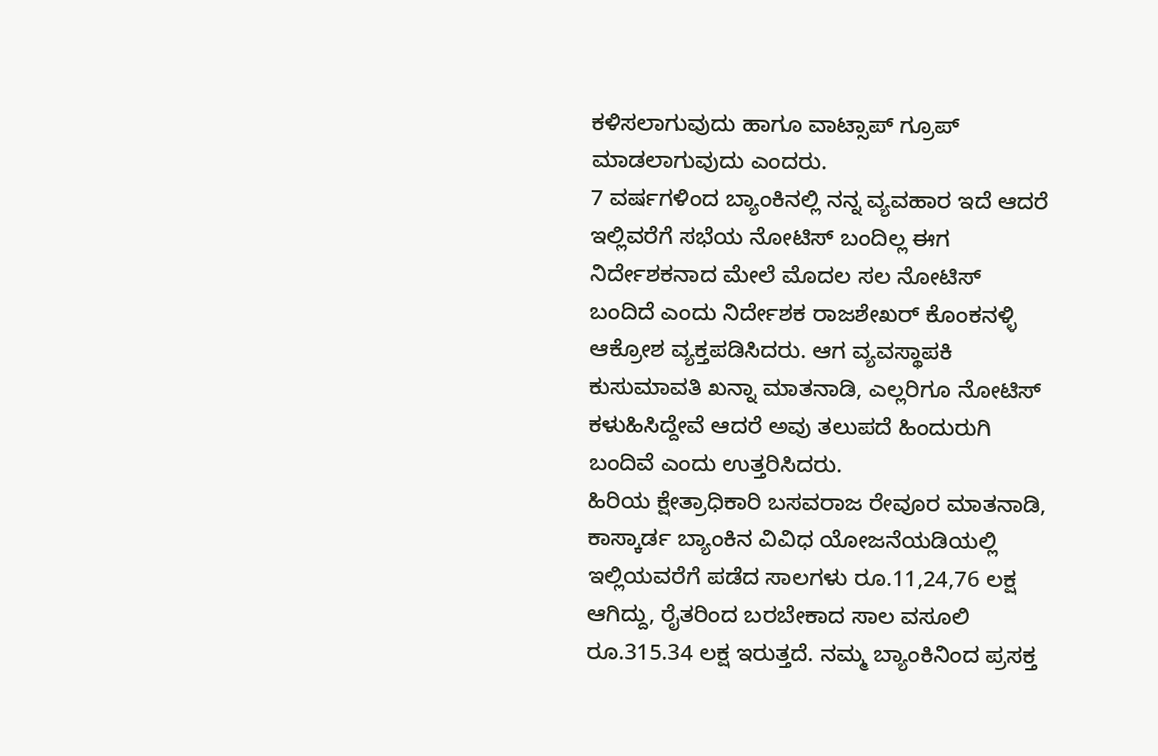ಕಳಿಸಲಾಗುವುದು ಹಾಗೂ ವಾಟ್ಸಾಪ್ ಗ್ರೂಪ್ ಮಾಡಲಾಗುವುದು ಎಂದರು.
7 ವರ್ಷಗಳಿಂದ ಬ್ಯಾಂಕಿನಲ್ಲಿ ನನ್ನ ವ್ಯವಹಾರ ಇದೆ ಆದರೆ ಇಲ್ಲಿವರೆಗೆ ಸಭೆಯ ನೋಟಿಸ್ ಬಂದಿಲ್ಲ ಈಗ ನಿರ್ದೇಶಕನಾದ ಮೇಲೆ ಮೊದಲ ಸಲ ನೋಟಿಸ್ ಬಂದಿದೆ ಎಂದು ನಿರ್ದೇಶಕ ರಾಜಶೇಖರ್ ಕೊಂಕನಳ್ಳಿ ಆಕ್ರೋಶ ವ್ಯಕ್ತಪಡಿಸಿದರು. ಆಗ ವ್ಯವಸ್ಥಾಪಕಿ ಕುಸುಮಾವತಿ ಖನ್ನಾ ಮಾತನಾಡಿ, ಎಲ್ಲರಿಗೂ ನೋಟಿಸ್ ಕಳುಹಿಸಿದ್ದೇವೆ ಆದರೆ ಅವು ತಲುಪದೆ ಹಿಂದುರುಗಿ ಬಂದಿವೆ ಎಂದು ಉತ್ತರಿಸಿದರು.
ಹಿರಿಯ ಕ್ಷೇತ್ರಾಧಿಕಾರಿ ಬಸವರಾಜ ರೇವೂರ ಮಾತನಾಡಿ, ಕಾಸ್ಕಾರ್ಡ ಬ್ಯಾಂಕಿನ ವಿವಿಧ ಯೋಜನೆಯಡಿಯಲ್ಲಿ ಇಲ್ಲಿಯವರೆಗೆ ಪಡೆದ ಸಾಲಗಳು ರೂ.11,24,76 ಲಕ್ಷ ಆಗಿದ್ದು, ರೈತರಿಂದ ಬರಬೇಕಾದ ಸಾಲ ವಸೂಲಿ ರೂ.315.34 ಲಕ್ಷ ಇರುತ್ತದೆ. ನಮ್ಮ ಬ್ಯಾಂಕಿನಿಂದ ಪ್ರಸಕ್ತ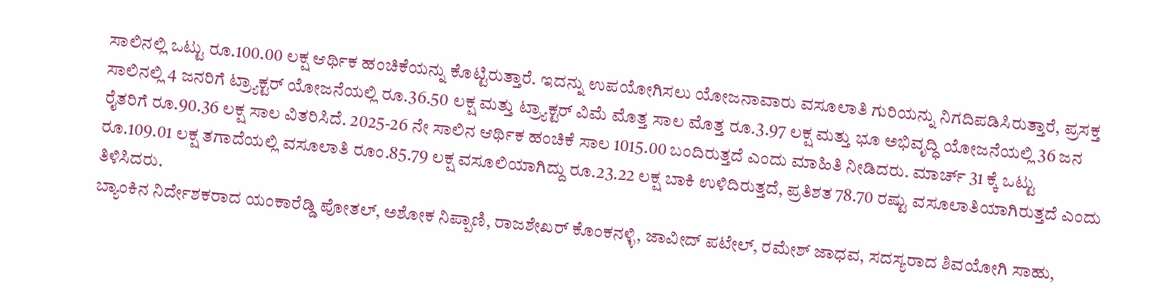ಸಾಲಿನಲ್ಲಿ ಒಟ್ಟು ರೂ.100.00 ಲಕ್ಷ ಆರ್ಥಿಕ ಹಂಚಿಕೆಯನ್ನು ಕೊಟ್ಟಿರುತ್ತಾರೆ. ಇದನ್ನು ಉಪಯೋಗಿಸಲು ಯೋಜನಾವಾರು ವಸೂಲಾತಿ ಗುರಿಯನ್ನು ನಿಗದಿಪಡಿಸಿರುತ್ತಾರೆ, ಪ್ರಸಕ್ತ ಸಾಲಿನಲ್ಲಿ 4 ಜನರಿಗೆ ಟ್ರ್ಯಾಕ್ಟರ್ ಯೋಜನೆಯಲ್ಲಿ ರೂ.36.50 ಲಕ್ಷ ಮತ್ತು ಟ್ರ್ಯಾಕ್ಟರ್ ವಿಮೆ ಮೊತ್ತ ಸಾಲ ಮೊತ್ತ ರೂ.3.97 ಲಕ್ಷ ಮತ್ತು ಭೂ ಅಭಿವೃದ್ಧಿ ಯೋಜನೆಯಲ್ಲಿ 36 ಜನ ರೈತರಿಗೆ ರೂ.90.36 ಲಕ್ಷ ಸಾಲ ವಿತರಿಸಿದೆ. 2025-26 ನೇ ಸಾಲಿನ ಆರ್ಥಿಕ ಹಂಚಿಕೆ ಸಾಲ 1015.00 ಬಂದಿರುತ್ತದೆ ಎಂದು ಮಾಹಿತಿ ನೀಡಿದರು. ಮಾರ್ಚ್ 31 ಕ್ಕೆ ಒಟ್ಟು ರೂ.109.01 ಲಕ್ಷ ತಗಾದೆಯಲ್ಲಿ ವಸೂಲಾತಿ ರೂಂ.85.79 ಲಕ್ಷ ವಸೂಲಿಯಾಗಿದ್ದು ರೂ.23.22 ಲಕ್ಷ ಬಾಕಿ ಉಳಿದಿರುತ್ತದೆ, ಪ್ರತಿಶತ 78.70 ರಷ್ಟು ವಸೂಲಾತಿಯಾಗಿರುತ್ತದೆ ಎಂದು ತಿಳಿಸಿದರು.
ಬ್ಯಾಂಕಿನ ನಿರ್ದೇಶಕರಾದ ಯಂಕಾರೆಡ್ಡಿ ಪೋತಲ್, ಅಶೋಕ ನಿಪ್ಪಾಣಿ, ರಾಜಶೇಖರ್ ಕೊಂಕನಳ್ಳಿ, ಜಾವೀದ್ ಪಟೇಲ್, ರಮೇಶ್ ಜಾಧವ, ಸದಸ್ಯರಾದ ಶಿವಯೋಗಿ ಸಾಹು,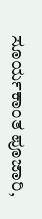ಸೂರ್ಯಕಾಂತ ಪೂಜಾರಿ,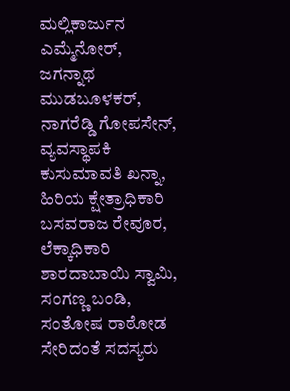ಮಲ್ಲಿಕಾರ್ಜುನ ಎಮ್ಮೆನೋರ್, ಜಗನ್ನಾಥ ಮುಡಬೂಳಕರ್, ನಾಗರೆಡ್ಡಿ ಗೋಪಸೇನ್, ವ್ಯವಸ್ಥಾಪಕಿ ಕುಸುಮಾವತಿ ಖನ್ನಾ, ಹಿರಿಯ ಕ್ಷೇತ್ರಾಧಿಕಾರಿ ಬಸವರಾಜ ರೇವೂರ, ಲೆಕ್ಕಾಧಿಕಾರಿ ಶಾರದಾಬಾಯಿ ಸ್ವಾಮಿ, ಸಂಗಣ್ಣ ಬಂಡಿ, ಸಂತೋಷ ರಾಠೋಡ ಸೇರಿದಂತೆ ಸದಸ್ಯರು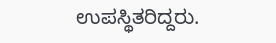ಉಪಸ್ಥಿತರಿದ್ದರು.